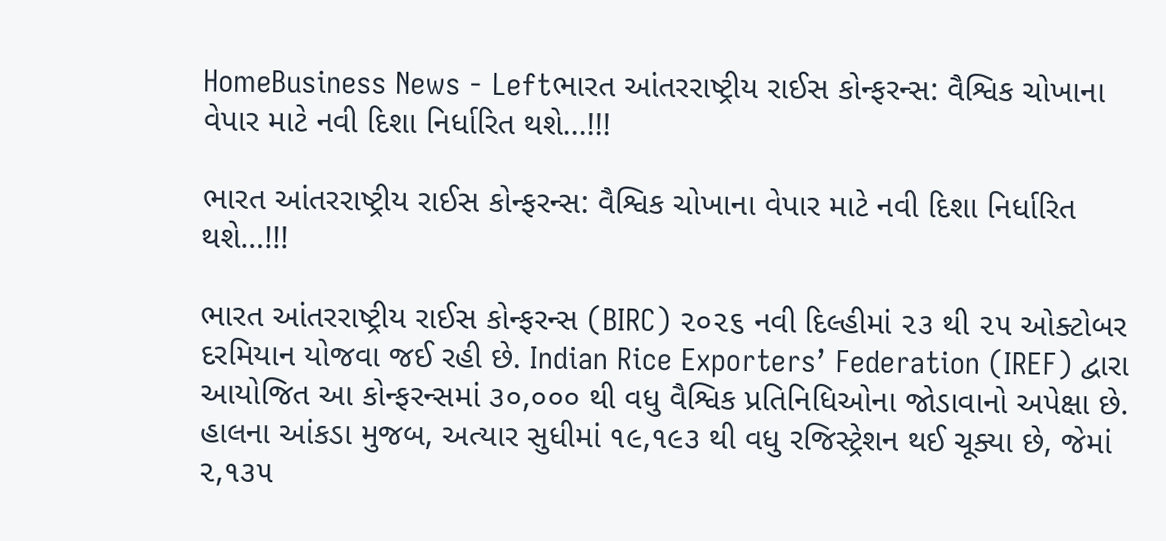HomeBusiness News - Leftભારત આંતરરાષ્ટ્રીય રાઈસ કોન્ફરન્સ: વૈશ્વિક ચોખાના વેપાર માટે નવી દિશા નિર્ધારિત થશે...!!!

ભારત આંતરરાષ્ટ્રીય રાઈસ કોન્ફરન્સ: વૈશ્વિક ચોખાના વેપાર માટે નવી દિશા નિર્ધારિત થશે…!!!

ભારત આંતરરાષ્ટ્રીય રાઈસ કોન્ફરન્સ (BIRC) ૨૦૨૬ નવી દિલ્હીમાં ૨૩ થી ૨૫ ઓક્ટોબર દરમિયાન યોજવા જઈ રહી છે. Indian Rice Exporters’ Federation (IREF) દ્વારા આયોજિત આ કોન્ફરન્સમાં ૩૦,૦૦૦ થી વધુ વૈશ્વિક પ્રતિનિધિઓના જોડાવાનો અપેક્ષા છે. હાલના આંકડા મુજબ, અત્યાર સુધીમાં ૧૯,૧૯૩ થી વધુ રજિસ્ટ્રેશન થઈ ચૂક્યા છે, જેમાં ૨,૧૩૫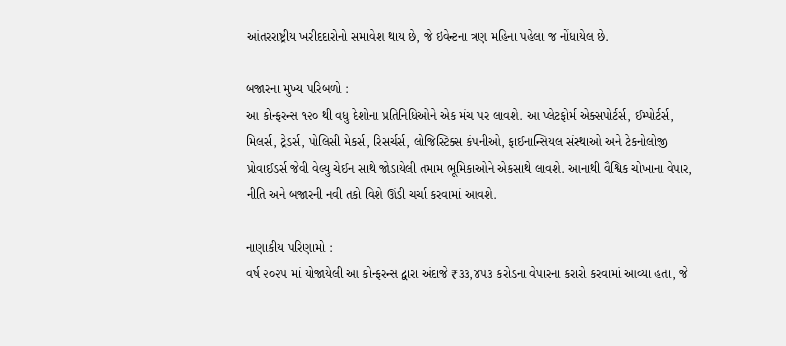આંતરરાષ્ટ્રીય ખરીદદારોનો સમાવેશ થાય છે, જે ઇવેન્ટના ત્રણ મહિના પહેલા જ નોંધાયેલ છે.

બજારના મુખ્ય પરિબળો :
આ કોન્ફરન્સ ૧૨૦ થી વધુ દેશોના પ્રતિનિધિઓને એક મંચ પર લાવશે. આ પ્લેટફોર્મ એક્સપોર્ટર્સ, ઈમ્પોર્ટર્સ, મિલર્સ, ટ્રેડર્સ, પોલિસી મેકર્સ, રિસર્ચર્સ, લોજિસ્ટિક્સ કંપનીઓ, ફાઈનાન્સિયલ સંસ્થાઓ અને ટેકનોલોજી પ્રોવાઈડર્સ જેવી વેલ્યુ ચેઈન સાથે જોડાયેલી તમામ ભૂમિકાઓને એકસાથે લાવશે. આનાથી વૈશ્વિક ચોખાના વેપાર, નીતિ અને બજારની નવી તકો વિશે ઊંડી ચર્ચા કરવામાં આવશે.

નાણાકીય પરિણામો :
વર્ષ ૨૦૨૫ માં યોજાયેલી આ કોન્ફરન્સ દ્વારા અંદાજે ₹૩૩,૪૫૩ કરોડના વેપારના કરારો કરવામાં આવ્યા હતા, જે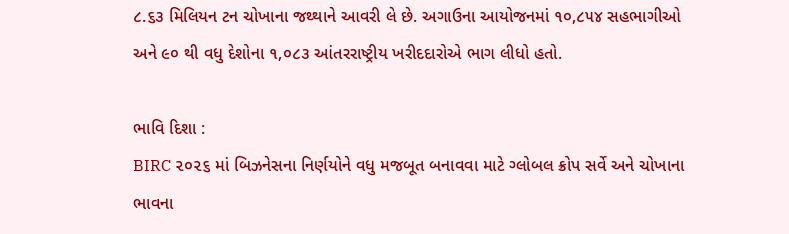૮.૬૩ મિલિયન ટન ચોખાના જથ્થાને આવરી લે છે. અગાઉના આયોજનમાં ૧૦,૮૫૪ સહભાગીઓ અને ૯૦ થી વધુ દેશોના ૧,૦૮૩ આંતરરાષ્ટ્રીય ખરીદદારોએ ભાગ લીધો હતો.

ભાવિ દિશા :
BIRC ૨૦૨૬ માં બિઝનેસના નિર્ણયોને વધુ મજબૂત બનાવવા માટે ગ્લોબલ ક્રોપ સર્વે અને ચોખાના ભાવના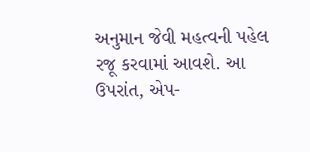અનુમાન જેવી મહત્વની પહેલ રજૂ કરવામાં આવશે. આ ઉપરાંત, એપ-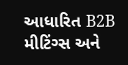આધારિત B2B મીટિંગ્સ અને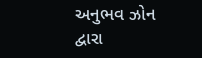અનુભવ ઝોન દ્વારા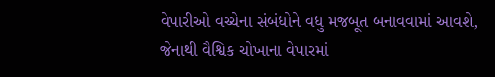વેપારીઓ વચ્ચેના સંબંધોને વધુ મજબૂત બનાવવામાં આવશે, જેનાથી વૈશ્વિક ચોખાના વેપારમાં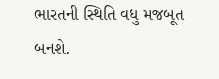ભારતની સ્થિતિ વધુ મજબૂત બનશે.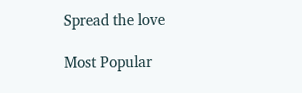Spread the love

Most Popular